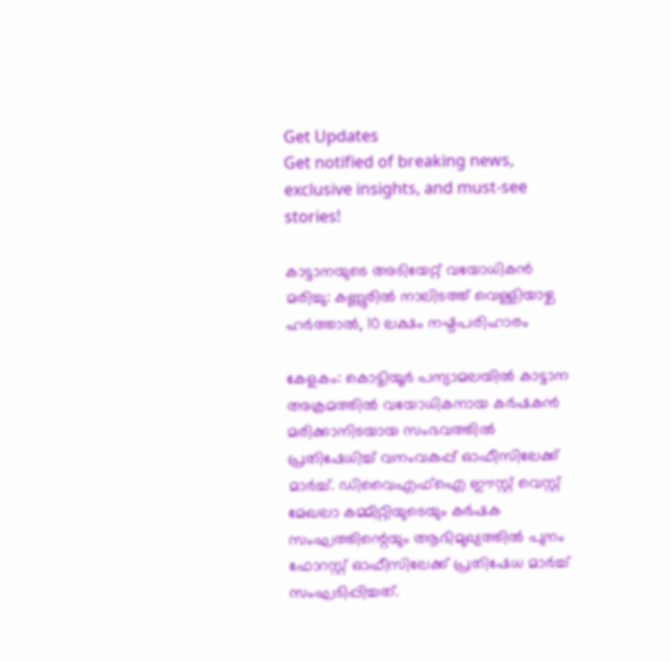Get Updates
Get notified of breaking news, exclusive insights, and must-see stories!

കാട്ടാനയുടെ അടിയേറ്റ് വയോധികൻ മരിച്ചു: കണ്ണൂരിൽ നാലിടത്ത് വെള്ളിയാഴ്ച ഹർത്താൽ, 10 ലക്ഷം നഷ്ടപരിഹാരം

കേളകം: കൊട്ടിയൂർ പന്യാമലയിൽ കാട്ടാന അക്രമത്തിൽ വയോധികനായ കർഷകൻ മരിക്കാനിടയായ സംഭവത്തിൽ പ്രതിഷേധിച്ച് വനംവകുപ്പ് ഓഫീസിലേക്ക് മാര്‍ച്ച്. ഡിവൈഎഫ്ഐ ഈസ്റ്റ് വെസ്റ്റ് മേഖലാ കമ്മിറ്റിയുടെയും കർഷക സംഘത്തിന്റെയും ആഭിമുഖ്യത്തിൽ പുനം ഫോറസ്റ്റ് ഓഫീസിലേക്ക് പ്രതിഷേധ മാർച്ച് സംഘടിപ്പിച്ചത്.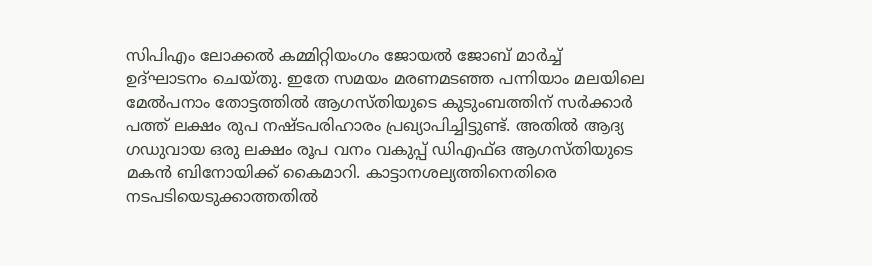സിപിഎം ലോക്കൽ കമ്മിറ്റിയംഗം ജോയൽ ജോബ് മാര്‍ച്ച് ഉദ്ഘാടനം ചെയ്തു. ഇതേ സമയം മരണമടഞ്ഞ പന്നിയാം മലയിലെ മേൽപനാം തോട്ടത്തിൽ ആഗസ്തിയുടെ കുടുംബത്തിന് സർക്കാർ പത്ത് ലക്ഷം രുപ നഷ്ടപരിഹാരം പ്രഖ്യാപിച്ചിട്ടുണ്ട്. അതിൽ ആദ്യ ഗഡുവായ ഒരു ലക്ഷം രൂപ വനം വകുപ്പ് ഡിഎഫ്ഒ ആഗസ്തിയുടെ മകൻ ബിനോയിക്ക് കൈമാറി. കാട്ടാനശല്യത്തിനെതിരെ നടപടിയെടുക്കാത്തതിൽ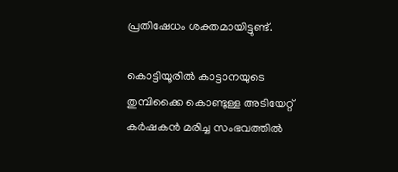പ്രതിഷേധം ശക്തമായിട്ടുണ്ട്.

കൊട്ടിയൂരിൽ കാട്ടാനയുടെ തുമ്പിക്കൈ കൊണ്ടുള്ള അടിയേറ്റ് കർഷകൻ മരിച്ച സംഭവത്തിൽ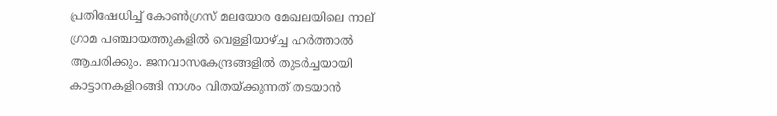പ്രതിഷേധിച്ച് കോൺഗ്രസ് മലയോര മേഖലയിലെ നാല് ഗ്രാമ പഞ്ചായത്തുകളിൽ വെള്ളിയാഴ്ച്ച ഹർത്താൽ ആചരിക്കും. ജനവാസകേന്ദ്രങ്ങളിൽ തുടർച്ചയായി കാട്ടാനകളിറങ്ങി നാശം വിതയ്ക്കുന്നത് തടയാൻ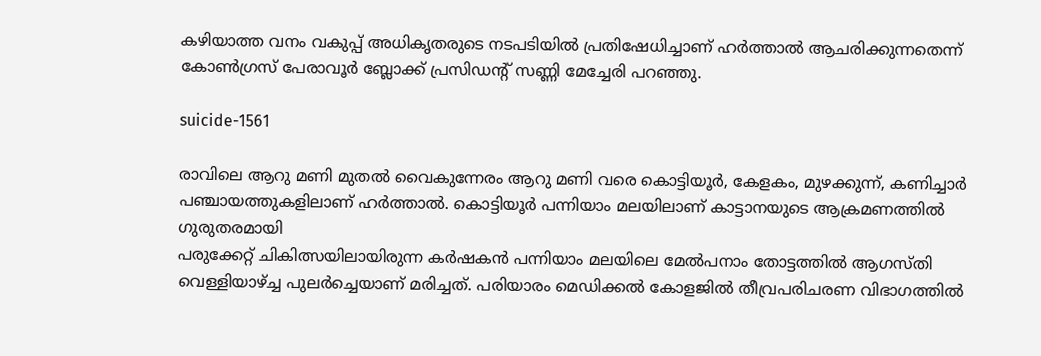കഴിയാത്ത വനം വകുപ്പ് അധികൃതരുടെ നടപടിയിൽ പ്രതിഷേധിച്ചാണ് ഹർത്താൽ ആചരിക്കുന്നതെന്ന് കോൺഗ്രസ് പേരാവൂർ ബ്ലോക്ക് പ്രസിഡന്റ് സണ്ണി മേച്ചേരി പറഞ്ഞു.

suicide-1561

രാവിലെ ആറു മണി മുതൽ വൈകുന്നേരം ആറു മണി വരെ കൊട്ടിയൂർ, കേളകം, മുഴക്കുന്ന്, കണിച്ചാർ പഞ്ചായത്തുകളിലാണ് ഹർത്താൽ. കൊട്ടിയൂർ പന്നിയാം മലയിലാണ് കാട്ടാനയുടെ ആക്രമണത്തിൽ ഗുരുതരമായി
പരുക്കേറ്റ് ചികിത്സയിലായിരുന്ന കർഷകൻ പന്നിയാം മലയിലെ മേൽപനാം തോട്ടത്തിൽ ആഗസ്തി വെള്ളിയാഴ്ച്ച പുലർച്ചെയാണ് മരിച്ചത്. പരിയാരം മെഡിക്കൽ കോളജിൽ തീവ്രപരിചരണ വിഭാഗത്തിൽ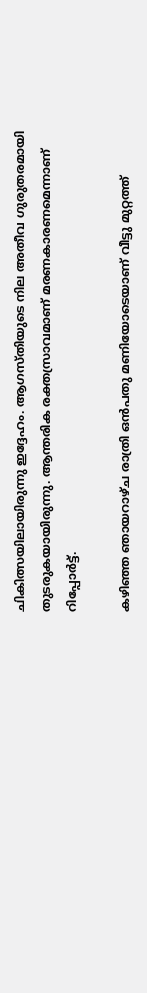ചികിത്സയിലായിരുന്നു ഇദ്ദേഹം. ആഗസ്തിയുടെ നില അതീവ ഗുരുതരമായി തുടരുകയായിരുന്നു. ആന്തരിക രക്തസ്രാവമാണ് മരണകാരണമെന്നാണ് റിപ്പോര്‍ട്ട്.

കഴിഞ്ഞ ഞായറാഴ്ച രാത്രി ഒൻപതു മണിയോടെയാണ് വീട്ടു മുറ്റത്ത്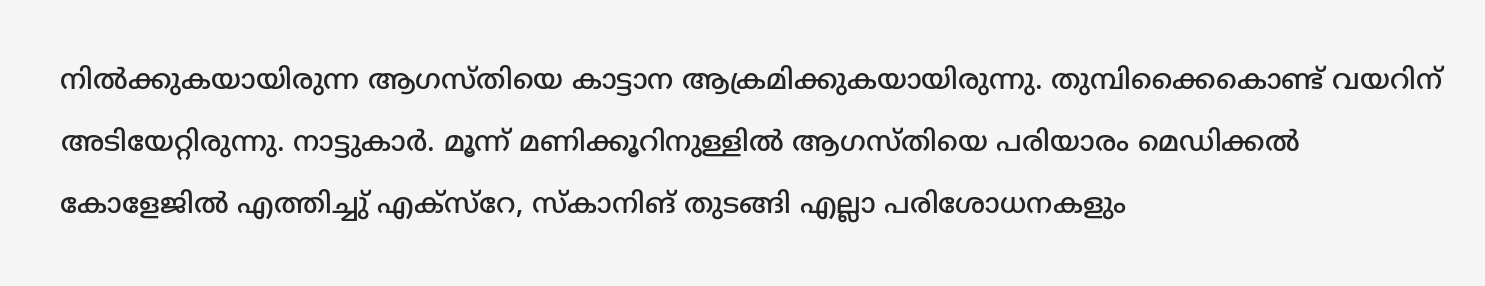നില്‍ക്കുകയായിരുന്ന ആഗസ്തിയെ കാട്ടാന ആക്രമിക്കുകയായിരുന്നു. തുമ്പിക്കൈകൊണ്ട് വയറിന് അടിയേറ്റിരുന്നു. നാട്ടുകാർ. മൂന്ന് മണിക്കൂറിനുള്ളിൽ ആഗസ്തിയെ പരിയാരം മെഡിക്കൽ കോളേജിൽ എത്തിച്ചു് എക്സ്റേ, സ്കാനിങ് തുടങ്ങി എല്ലാ പരിശോധനകളും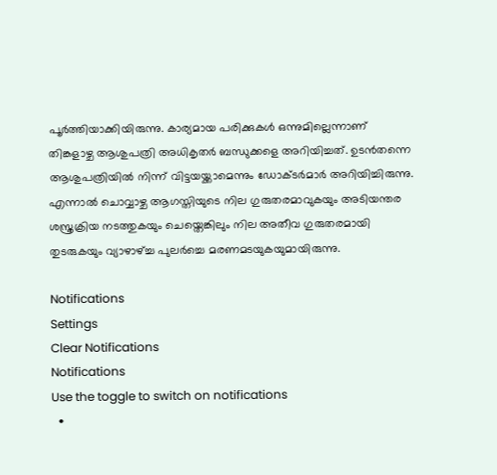പൂർത്തിയാക്കിയിരുന്നു. കാര്യമായ പരിക്കുകൾ ഒന്നുമില്ലെന്നാണ് തിങ്കളാഴ്ച ആശുപത്രി അധികൃതർ ബന്ധുക്കളെ അറിയിച്ചത്. ഉടൻതന്നെ ആശുപത്രിയില്‍ നിന്ന് വിട്ടയയ്ക്കാമെന്നും ‍ഡോക്ടര്‍മാര്‍ അറിയിച്ചിരുന്നു. എന്നാൽ ചൊവ്വാഴ്ച ആഗസ്തിയുടെ നില ഗുരുതരമാവുകയും അടിയന്തര ശസ്ത്രക്രിയ നടത്തുകയും ചെയ്തെങ്കിലും നില അതീവ ഗുരുതരമായി തുടരുകയും വ്യാഴാഴ്ച്ച പുലർച്ചെ മരണമടയുകയുമായിരുന്നു.

Notifications
Settings
Clear Notifications
Notifications
Use the toggle to switch on notifications
  •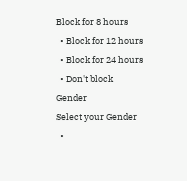Block for 8 hours
  • Block for 12 hours
  • Block for 24 hours
  • Don't block
Gender
Select your Gender
  •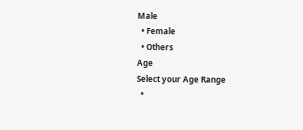Male
  • Female
  • Others
Age
Select your Age Range
  •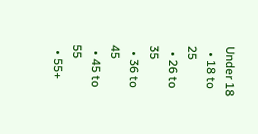Under 18
  • 18 to 25
  • 26 to 35
  • 36 to 45
  • 45 to 55
  • 55+